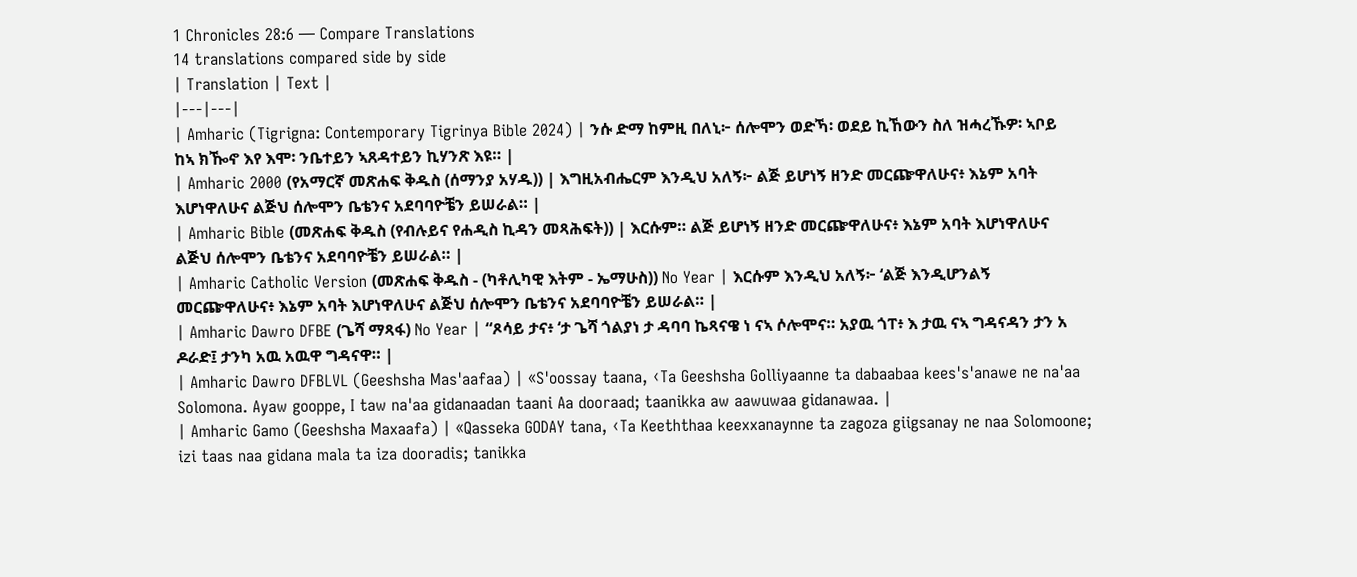1 Chronicles 28:6 — Compare Translations
14 translations compared side by side
| Translation | Text |
|---|---|
| Amharic (Tigrigna: Contemporary Tigrinya Bible 2024) | ንሱ ድማ ከምዚ በለኒ፦ ሰሎሞን ወድኻ፡ ወደይ ኪኸውን ስለ ዝሓረኹዎ፡ ኣቦይ ከኣ ክዀኖ እየ እሞ፡ ንቤተይን ኣጸዳተይን ኪሃንጽ እዩ። |
| Amharic 2000 (የአማርኛ መጽሐፍ ቅዱስ (ሰማንያ አሃዱ)) | እግዚአብሔርም እንዲህ አለኝ፦ ልጅ ይሆነኝ ዘንድ መርጬዋለሁና፥ እኔም አባት እሆነዋለሁና ልጅህ ሰሎሞን ቤቴንና አደባባዮቼን ይሠራል። |
| Amharic Bible (መጽሐፍ ቅዱስ (የብሉይና የሐዲስ ኪዳን መጻሕፍት)) | እርሱም። ልጅ ይሆነኝ ዘንድ መርጬዋለሁና፥ እኔም አባት እሆነዋለሁና ልጅህ ሰሎሞን ቤቴንና አደባባዮቼን ይሠራል። |
| Amharic Catholic Version (መጽሐፍ ቅዱስ - (ካቶሊካዊ እትም - ኤማሁስ)) No Year | እርሱም እንዲህ አለኝ፦ ‘ልጅ እንዲሆንልኝ መርጬዋለሁና፥ እኔም አባት እሆነዋለሁና ልጅህ ሰሎሞን ቤቴንና አደባባዮቼን ይሠራል። |
| Amharic Dawro DFBE (ጌሻ ማጻፋ) No Year | “ጾሳይ ታና፥ ‘ታ ጌሻ ጎልያነ ታ ዳባባ ኬጻናዌ ነ ናኣ ሶሎሞና። አያዉ ጎፐ፥ እ ታዉ ናኣ ግዳናዳን ታን አ ዶራድ፤ ታንካ አዉ አዉዋ ግዳናዋ። |
| Amharic Dawro DFBLVL (Geeshsha Mas'aafaa) | «S'oossay taana, ‹Ta Geeshsha Golliyaanne ta dabaabaa kees's'anawe ne na'aa Solomona. Ayaw gooppe, I taw na'aa gidanaadan taani Aa dooraad; taanikka aw aawuwaa gidanawaa. |
| Amharic Gamo (Geeshsha Maxaafa) | «Qasseka GODAY tana, ‹Ta Keeththaa keexxanaynne ta zagoza giigsanay ne naa Solomoone; izi taas naa gidana mala ta iza dooradis; tanikka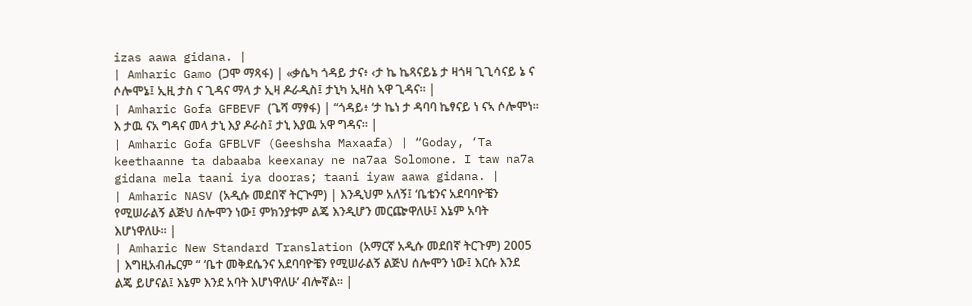izas aawa gidana. |
| Amharic Gamo (ጋሞ ማጻፋ) | «ቃሴካ ጎዳይ ታና፥ ‹ታ ኬ ኬጻናይኔ ታ ዛጎዛ ጊጊሳናይ ኔ ና ሶሎሞኔ፤ ኢዚ ታስ ና ጊዳና ማላ ታ ኢዛ ዶራዲስ፤ ታኒካ ኢዛስ ኣዋ ጊዳና። |
| Amharic Gofa GFBEVF (ጌሻ ማፃፋ) | “ጎዳይ፥ ‘ታ ኬነ ታ ዳባባ ኬፃናይ ነ ናኣ ሶሎሞነ። እ ታዉ ናአ ግዳና መላ ታኒ እያ ዶራስ፤ ታኒ እያዉ አዋ ግዳና። |
| Amharic Gofa GFBLVF (Geeshsha Maxaafa) | “Goday, ‘Ta keethaanne ta dabaaba keexanay ne na7aa Solomone. I taw na7a gidana mela taani iya dooras; taani iyaw aawa gidana. |
| Amharic NASV (አዲሱ መደበኛ ትርጒም) | እንዲህም አለኝ፤ ‘ቤቴንና አደባባዮቼን የሚሠራልኝ ልጅህ ሰሎሞን ነው፤ ምክንያቱም ልጄ እንዲሆን መርጬዋለሁ፤ እኔም አባት እሆነዋለሁ። |
| Amharic New Standard Translation (አማርኛ አዲሱ መደበኛ ትርጉም) 2005 | እግዚአብሔርም “ ‘ቤተ መቅደሴንና አደባባዮቼን የሚሠራልኝ ልጅህ ሰሎሞን ነው፤ እርሱ እንደ ልጄ ይሆናል፤ እኔም እንደ አባት እሆነዋለሁ’ ብሎኛል። |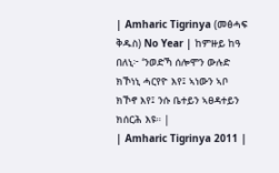| Amharic Tigrinya (መፅሓፍ ቅዱስ) No Year | ከምዙይ ከዓ በለኒ፦ ‘ንወድኻ ሰሎሞን ውሉድ ክኾነኒ ሓርየዮ እየ፤ ኣነውን ኣቦ ክኾኖ እየ፤ ንሱ ቤተይን ኣፀዳተይን ክሰርሕ እዩ። |
| Amharic Tigrinya 2011 |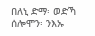በለኒ ድማ፡ ወድኻ ሰሎሞን፡ ንእኡ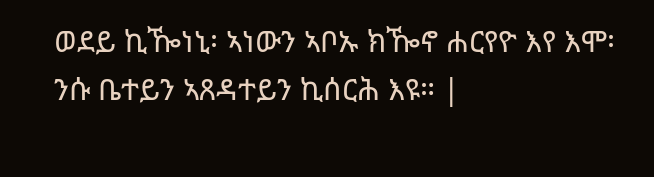ወደይ ኪዀነኒ፡ ኣነውን ኣቦኡ ክዀኖ ሐርየዮ እየ እሞ፡ ንሱ ቤተይን ኣጸዳተይን ኪሰርሕ እዩ። |